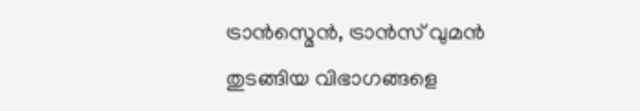ട്രാൻസ്മെൻ, ട്രാൻസ് വുമൻ തുടങ്ങിയ വിഭാഗങ്ങളെ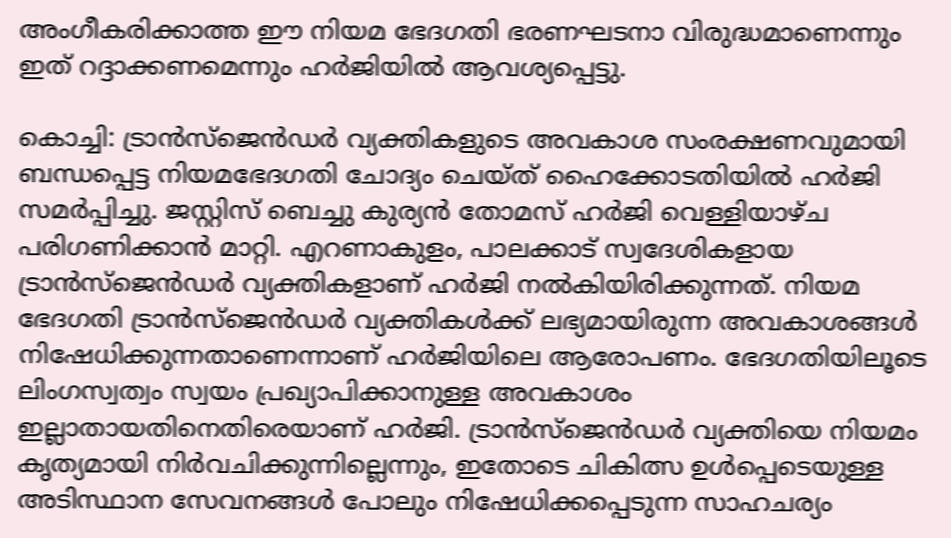അംഗീകരിക്കാത്ത ഈ നിയമ ഭേദഗതി ഭരണഘടനാ വിരുദ്ധമാണെന്നും ഇത് റദ്ദാക്കണമെന്നും ഹർജിയിൽ ആവശ്യപ്പെട്ടു.

കൊച്ചി: ട്രാൻസ്ജെൻഡർ വ്യക്തികളുടെ അവകാശ സംരക്ഷണവുമായി ബന്ധപ്പെട്ട നിയമഭേദഗതി ചോദ്യം ചെയ്ത് ഹൈക്കോടതിയിൽ ഹർജി സമർപ്പിച്ചു. ജസ്റ്റിസ് ബെച്ചു കുര്യൻ തോമസ് ഹർജി വെള്ളിയാഴ്ച പരിഗണിക്കാൻ മാറ്റി. എറണാകുളം, പാലക്കാട് സ്വദേശികളായ ട്രാൻസ്ജെൻഡർ വ്യക്തികളാണ് ഹർജി നൽകിയിരിക്കുന്നത്. നിയമ ഭേദഗതി ട്രാൻസ്ജെൻഡർ വ്യക്തികൾക്ക് ലഭ്യമായിരുന്ന അവകാശങ്ങൾ നിഷേധിക്കുന്നതാണെന്നാണ് ഹർജിയിലെ ആരോപണം. ഭേദഗതിയിലൂടെ ലിംഗസ്വത്വം സ്വയം പ്രഖ്യാപിക്കാനുള്ള അവകാശം ഇല്ലാതായതിനെതിരെയാണ് ഹർജി. ട്രാൻസ്ജെൻഡർ വ്യക്തിയെ നിയമം കൃത്യമായി നിർവചിക്കുന്നില്ലെന്നും, ഇതോടെ ചികിത്സ ഉൾപ്പെടെയുള്ള അടിസ്ഥാന സേവനങ്ങൾ പോലും നിഷേധിക്കപ്പെടുന്ന സാഹചര്യം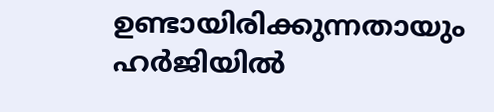ഉണ്ടായിരിക്കുന്നതായും ഹർജിയിൽ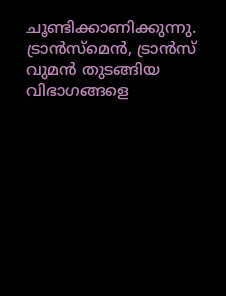ചൂണ്ടിക്കാണിക്കുന്നു. ട്രാൻസ്മെൻ, ട്രാൻസ് വുമൻ തുടങ്ങിയ വിഭാഗങ്ങളെ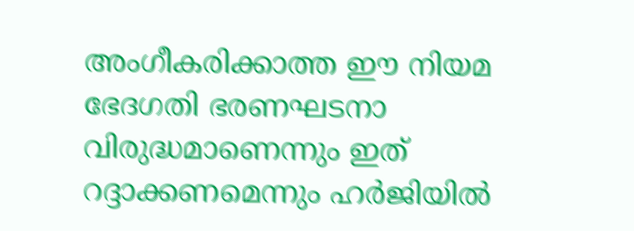അംഗീകരിക്കാത്ത ഈ നിയമ ഭേദഗതി ഭരണഘടനാ വിരുദ്ധമാണെന്നും ഇത് റദ്ദാക്കണമെന്നും ഹർജിയിൽ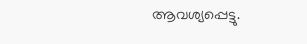ആവശ്യപ്പെട്ടു.